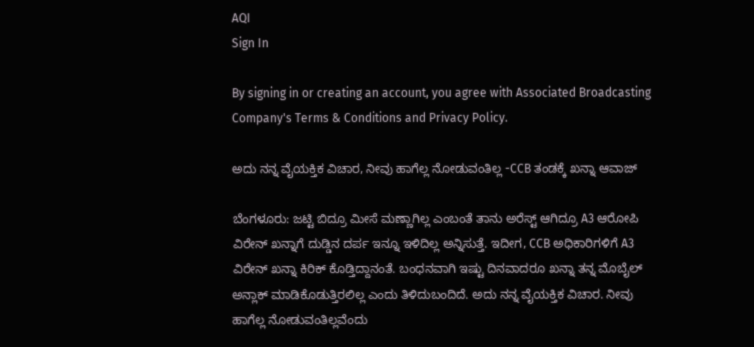AQI
Sign In

By signing in or creating an account, you agree with Associated Broadcasting Company's Terms & Conditions and Privacy Policy.

ಅದು ನನ್ನ ವೈಯಕ್ತಿಕ ವಿಚಾರ, ನೀವು ಹಾಗೆಲ್ಲ ನೋಡುವಂತಿಲ್ಲ -CCB ತಂಡಕ್ಕೆ ಖನ್ನಾ ಆವಾಜ್

ಬೆಂಗಳೂರು: ಜಟ್ಟಿ ಬಿದ್ರೂ ಮೀಸೆ ಮಣ್ಣಾಗಿಲ್ಲ ಎಂಬಂತೆ ತಾನು ಅರೆಸ್ಟ್ ಆಗಿದ್ರೂ A3 ಆರೋಪಿ ವಿರೇನ್ ಖನ್ನಾಗೆ ದುಡ್ಡಿನ ದರ್ಪ ಇನ್ನೂ ಇಳಿದಿಲ್ಲ ಅನ್ನಿಸುತ್ತೆ. ಇದೀಗ, CCB ಅಧಿಕಾರಿಗಳಿಗೆ A3 ವಿರೇನ್ ಖನ್ನಾ ಕಿರಿಕ್ ಕೊಡ್ತಿದ್ದಾನಂತೆ. ಬಂಧನವಾಗಿ ಇಷ್ಟು ದಿನವಾದರೂ ಖನ್ನಾ ತನ್ನ ಮೊಬೈಲ್ ಅನ್ಲಾಕ್ ಮಾಡಿಕೊಡುತ್ತಿರಲಿಲ್ಲ ಎಂದು ತಿಳಿದುಬಂದಿದೆ. ಅದು ನನ್ನ ವೈಯಕ್ತಿಕ ವಿಚಾರ. ನೀವು ಹಾಗೆಲ್ಲ ನೋಡುವಂತಿಲ್ಲವೆಂದು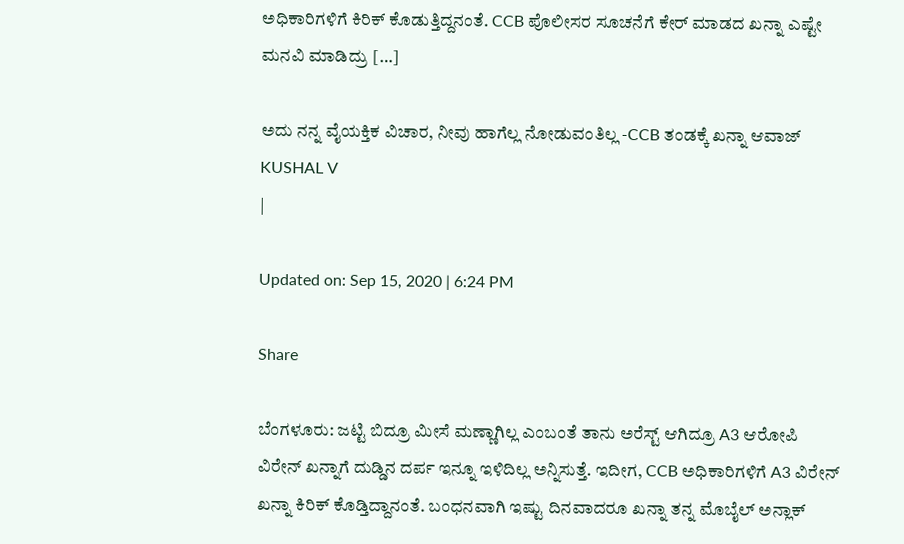ಅಧಿಕಾರಿಗಳಿಗೆ ಕಿರಿಕ್ ಕೊಡುತ್ತಿದ್ದನಂತೆ. CCB ಪೊಲೀಸರ ಸೂಚನೆಗೆ ಕೇರ್ ಮಾಡದ ಖನ್ನಾ ಎಷ್ಟೇ ಮನವಿ ಮಾಡಿದ್ರು […]

ಅದು ನನ್ನ ವೈಯಕ್ತಿಕ ವಿಚಾರ, ನೀವು ಹಾಗೆಲ್ಲ ನೋಡುವಂತಿಲ್ಲ -CCB ತಂಡಕ್ಕೆ ಖನ್ನಾ ಆವಾಜ್
KUSHAL V
|

Updated on: Sep 15, 2020 | 6:24 PM

Share

ಬೆಂಗಳೂರು: ಜಟ್ಟಿ ಬಿದ್ರೂ ಮೀಸೆ ಮಣ್ಣಾಗಿಲ್ಲ ಎಂಬಂತೆ ತಾನು ಅರೆಸ್ಟ್ ಆಗಿದ್ರೂ A3 ಆರೋಪಿ ವಿರೇನ್ ಖನ್ನಾಗೆ ದುಡ್ಡಿನ ದರ್ಪ ಇನ್ನೂ ಇಳಿದಿಲ್ಲ ಅನ್ನಿಸುತ್ತೆ. ಇದೀಗ, CCB ಅಧಿಕಾರಿಗಳಿಗೆ A3 ವಿರೇನ್ ಖನ್ನಾ ಕಿರಿಕ್ ಕೊಡ್ತಿದ್ದಾನಂತೆ. ಬಂಧನವಾಗಿ ಇಷ್ಟು ದಿನವಾದರೂ ಖನ್ನಾ ತನ್ನ ಮೊಬೈಲ್ ಅನ್ಲಾಕ್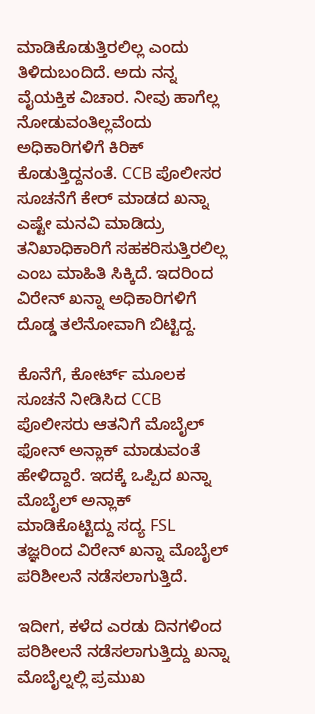ಮಾಡಿಕೊಡುತ್ತಿರಲಿಲ್ಲ ಎಂದು ತಿಳಿದುಬಂದಿದೆ. ಅದು ನನ್ನ ವೈಯಕ್ತಿಕ ವಿಚಾರ. ನೀವು ಹಾಗೆಲ್ಲ ನೋಡುವಂತಿಲ್ಲವೆಂದು ಅಧಿಕಾರಿಗಳಿಗೆ ಕಿರಿಕ್ ಕೊಡುತ್ತಿದ್ದನಂತೆ. CCB ಪೊಲೀಸರ ಸೂಚನೆಗೆ ಕೇರ್ ಮಾಡದ ಖನ್ನಾ ಎಷ್ಟೇ ಮನವಿ ಮಾಡಿದ್ರು ತನಿಖಾಧಿಕಾರಿಗೆ ಸಹಕರಿಸುತ್ತಿರಲಿಲ್ಲ ಎಂಬ ಮಾಹಿತಿ ಸಿಕ್ಕಿದೆ. ಇದರಿಂದ ವಿರೇನ್ ಖನ್ನಾ ಅಧಿಕಾರಿಗಳಿಗೆ ದೊಡ್ಡ ತಲೆನೋವಾಗಿ ಬಿಟ್ಟಿದ್ದ.

ಕೊನೆಗೆ, ಕೋರ್ಟ್ ಮೂಲಕ ಸೂಚನೆ ನೀಡಿಸಿದ CCB ಪೊಲೀಸರು ಆತನಿಗೆ ಮೊಬೈಲ್ ಫೋನ್ ಅನ್ಲಾಕ್ ಮಾಡುವಂತೆ ಹೇಳಿದ್ದಾರೆ. ಇದಕ್ಕೆ ಒಪ್ಪಿದ ಖನ್ನಾ ಮೊಬೈಲ್ ಅನ್ಲಾಕ್ ಮಾಡಿಕೊಟ್ಟಿದ್ದು ಸದ್ಯ FSL ತಜ್ಞರಿಂದ ವಿರೇನ್ ಖನ್ನಾ ಮೊಬೈಲ್ ಪರಿಶೀಲನೆ ನಡೆಸಲಾಗುತ್ತಿದೆ.

ಇದೀಗ, ಕಳೆದ ಎರಡು ದಿ‌ನಗಳಿಂದ ಪರಿಶೀಲನೆ ನಡೆಸಲಾಗುತ್ತಿದ್ದು ಖನ್ನಾ ಮೊಬೈಲ್ನಲ್ಲಿ ಪ್ರಮುಖ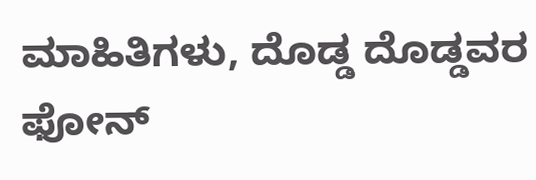ಮಾಹಿತಿಗಳು, ದೊಡ್ಡ ದೊಡ್ಡವರ ಫೋನ್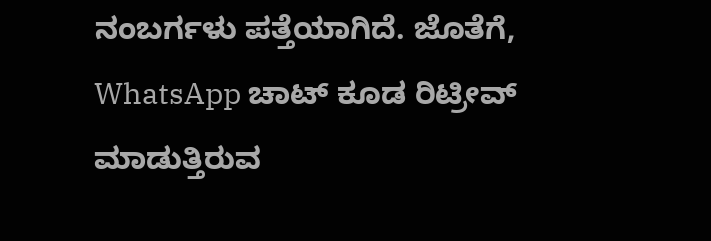ನಂಬರ್ಗಳು ಪತ್ತೆಯಾಗಿದೆ. ಜೊತೆಗೆ, WhatsApp ಚಾಟ್ ಕೂಡ ರಿಟ್ರೀವ್ ಮಾಡುತ್ತಿರುವ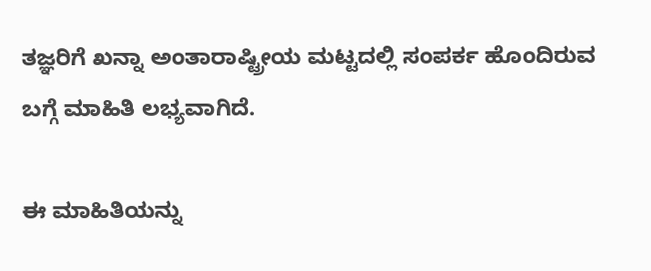ತಜ್ಞರಿಗೆ ಖನ್ನಾ ಅಂತಾರಾಷ್ಟ್ರೀಯ ಮಟ್ಟದಲ್ಲಿ ಸಂಪರ್ಕ ಹೊಂದಿರುವ ಬಗ್ಗೆ ಮಾಹಿತಿ ಲಭ್ಯವಾಗಿದೆ.

ಈ ಮಾಹಿತಿಯನ್ನು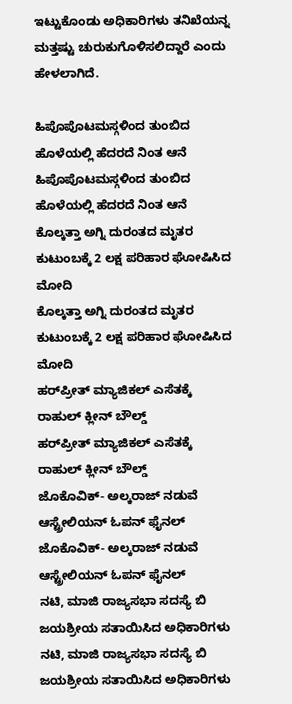ಇಟ್ಟುಕೊಂಡು ಅಧಿಕಾರಿಗಳು ತನಿಖೆಯನ್ನ ಮತ್ತಷ್ಟು ಚುರುಕುಗೊಳಿಸಲಿದ್ದಾರೆ ಎಂದು ಹೇಳಲಾಗಿದೆ.

ಹಿಪೊಪೊಟಮಸ್ಗಳಿಂದ ತುಂಬಿದ ಹೊಳೆಯಲ್ಲಿ ಹೆದರದೆ ನಿಂತ ಆನೆ
ಹಿಪೊಪೊಟಮಸ್ಗಳಿಂದ ತುಂಬಿದ ಹೊಳೆಯಲ್ಲಿ ಹೆದರದೆ ನಿಂತ ಆನೆ
ಕೊಲ್ಕತ್ತಾ ಅಗ್ನಿ ದುರಂತದ ಮೃತರ ಕುಟುಂಬಕ್ಕೆ 2 ಲಕ್ಷ ಪರಿಹಾರ ಘೋಷಿಸಿದ ಮೋದಿ
ಕೊಲ್ಕತ್ತಾ ಅಗ್ನಿ ದುರಂತದ ಮೃತರ ಕುಟುಂಬಕ್ಕೆ 2 ಲಕ್ಷ ಪರಿಹಾರ ಘೋಷಿಸಿದ ಮೋದಿ
ಹರ್‌ಪ್ರೀತ್ ಮ್ಯಾಜಿಕಲ್ ಎಸೆತಕ್ಕೆ ರಾಹುಲ್ ಕ್ಲೀನ್ ಬೌಲ್ಡ್
ಹರ್‌ಪ್ರೀತ್ ಮ್ಯಾಜಿಕಲ್ ಎಸೆತಕ್ಕೆ ರಾಹುಲ್ ಕ್ಲೀನ್ ಬೌಲ್ಡ್
ಜೊಕೊವಿಕ್- ಅಲ್ಕರಾಜ್ ನಡುವೆ ಆಸ್ಟ್ರೇಲಿಯನ್ ಓಪನ್‌ ಫೈನಲ್
ಜೊಕೊವಿಕ್- ಅಲ್ಕರಾಜ್ ನಡುವೆ ಆಸ್ಟ್ರೇಲಿಯನ್ ಓಪನ್‌ ಫೈನಲ್
ನಟಿ, ಮಾಜಿ ರಾಜ್ಯಸಭಾ ಸದಸ್ಯೆ ಬಿ ಜಯಶ್ರೀಯ ಸತಾಯಿಸಿದ ಅಧಿಕಾರಿಗಳು
ನಟಿ, ಮಾಜಿ ರಾಜ್ಯಸಭಾ ಸದಸ್ಯೆ ಬಿ ಜಯಶ್ರೀಯ ಸತಾಯಿಸಿದ ಅಧಿಕಾರಿಗಳು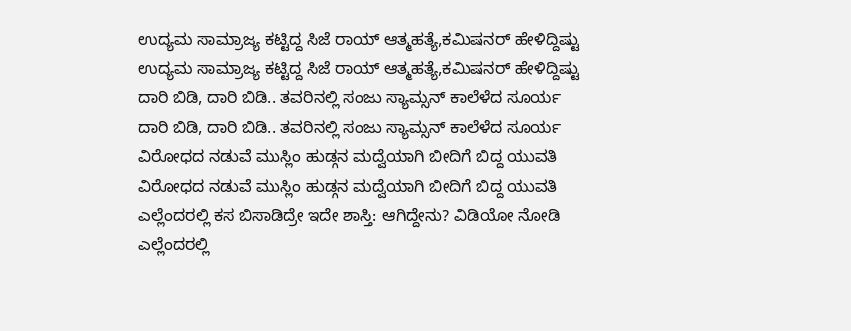ಉದ್ಯಮ ಸಾಮ್ರಾಜ್ಯ ಕಟ್ಟಿದ್ದ ಸಿಜೆ ರಾಯ್ ಆತ್ಮಹತ್ಯೆ,ಕಮಿಷನರ್ ಹೇಳಿದ್ದಿಷ್ಟು
ಉದ್ಯಮ ಸಾಮ್ರಾಜ್ಯ ಕಟ್ಟಿದ್ದ ಸಿಜೆ ರಾಯ್ ಆತ್ಮಹತ್ಯೆ,ಕಮಿಷನರ್ ಹೇಳಿದ್ದಿಷ್ಟು
ದಾರಿ ಬಿಡಿ, ದಾರಿ ಬಿಡಿ.. ತವರಿನಲ್ಲಿ ಸಂಜು ಸ್ಯಾಮ್ಸನ್ ಕಾಲೆಳೆದ ಸೂರ್ಯ
ದಾರಿ ಬಿಡಿ, ದಾರಿ ಬಿಡಿ.. ತವರಿನಲ್ಲಿ ಸಂಜು ಸ್ಯಾಮ್ಸನ್ ಕಾಲೆಳೆದ ಸೂರ್ಯ
ವಿರೋಧದ ನಡುವೆ ಮುಸ್ಲಿಂ ಹುಡ್ಗನ ಮದ್ವೆಯಾಗಿ ಬೀದಿಗೆ ಬಿದ್ದ ಯುವತಿ
ವಿರೋಧದ ನಡುವೆ ಮುಸ್ಲಿಂ ಹುಡ್ಗನ ಮದ್ವೆಯಾಗಿ ಬೀದಿಗೆ ಬಿದ್ದ ಯುವತಿ
ಎಲ್ಲೆಂದರಲ್ಲಿ ಕಸ ಬಿಸಾಡಿದ್ರೇ ಇದೇ ಶಾಸ್ತಿ: ಆಗಿದ್ದೇನು? ವಿಡಿಯೋ ನೋಡಿ
ಎಲ್ಲೆಂದರಲ್ಲಿ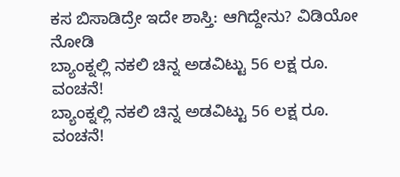ಕಸ ಬಿಸಾಡಿದ್ರೇ ಇದೇ ಶಾಸ್ತಿ: ಆಗಿದ್ದೇನು? ವಿಡಿಯೋ ನೋಡಿ
ಬ್ಯಾಂಕ್ನಲ್ಲಿ ನಕಲಿ ಚಿನ್ನ ಅಡವಿಟ್ಟು 56 ಲಕ್ಷ ರೂ. ವಂಚನೆ!
ಬ್ಯಾಂಕ್ನಲ್ಲಿ ನಕಲಿ ಚಿನ್ನ ಅಡವಿಟ್ಟು 56 ಲಕ್ಷ ರೂ. ವಂಚನೆ!